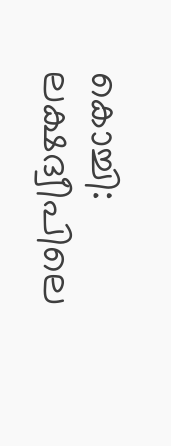കൊച്ചി: ലക്ഷദ്വീപിലെ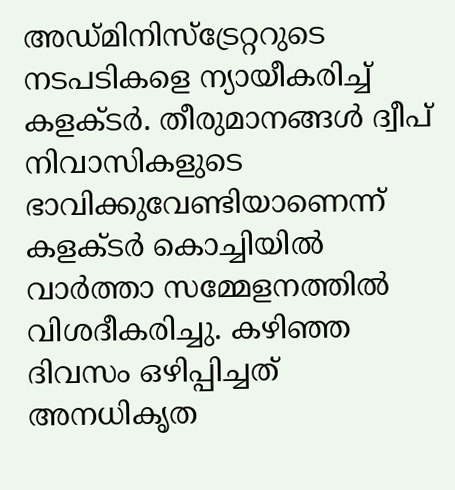അഡ്മിനിസ്‌ട്രേറ്ററുടെ നടപടികളെ ന്യായീകരിച്ച് കളക്ടര്‍. തീരുമാനങ്ങള്‍ ദ്വീപ് നിവാസികളുടെ ഭാവിക്കുവേണ്ടിയാണെന്ന് കളക്ടര്‍ കൊച്ചിയില്‍ വാര്‍ത്താ സമ്മേളനത്തില്‍ വിശദീകരിച്ചു. കഴിഞ്ഞ ദിവസം ഒഴിപ്പിച്ചത് അനധികൃത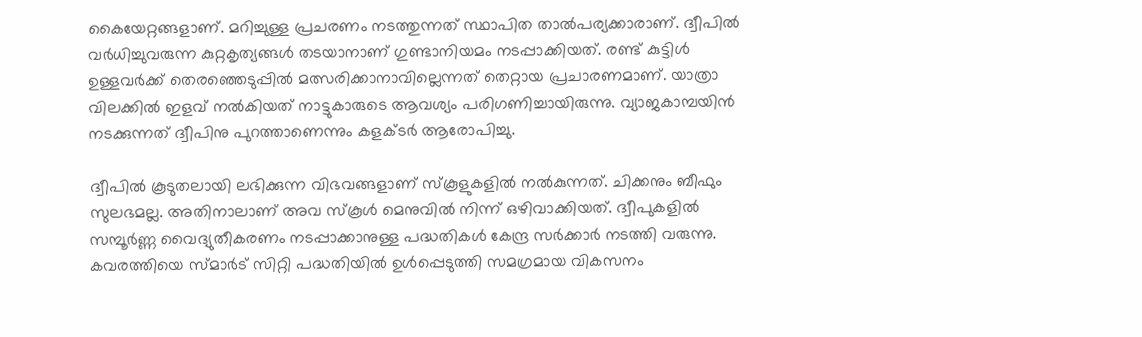കൈയേറ്റങ്ങളാണ്. മറിച്ചുള്ള പ്രചരണം നടത്തുന്നത് സ്ഥാപിത താല്‍പര്യക്കാരാണ്. ദ്വീപില്‍ വര്‍ധിച്ചുവരുന്ന കുറ്റകൃത്യങ്ങള്‍ തടയാനാണ് ഗുണ്ടാനിയമം നടപ്പാക്കിയത്. രണ്ട് കുട്ടിള്‍ ഉള്ളവര്‍ക്ക് തെരഞ്ഞെടുപ്പില്‍ മത്സരിക്കാനാവില്ലെന്നത് തെറ്റായ പ്രചാരണമാണ്. യാത്രാ വിലക്കില്‍ ഇളവ് നല്‍കിയത് നാട്ടുകാരുടെ ആവശ്യം പരിഗണിച്ചായിരുന്നു. വ്യാജകാമ്പയിന്‍ നടക്കുന്നത് ദ്വീപിനു പുറത്താണെന്നും കളക്ടര്‍ ആരോപിച്ചു.

ദ്വീപിൽ കൂടുതലായി ലഭിക്കുന്ന വിഭവങ്ങളാണ് സ്കൂളുകളിൽ നൽകുന്നത്. ചിക്കനും ബീഫും സുലഭമല്ല. അതിനാലാണ് അവ സ്കൂൾ മെനുവിൽ നിന്ന് ഒഴിവാക്കിയത്. ദ്വീപുകളിൽ സമ്പൂർണ്ണ വൈദ്യുതീകരണം നടപ്പാക്കാനുള്ള പദ്ധതികൾ കേന്ദ്ര സർക്കാർ നടത്തി വരുന്നു. കവരത്തിയെ സ്മാർട് സിറ്റി പദ്ധതിയിൽ ഉൾപ്പെടുത്തി സമഗ്രമായ വികസനം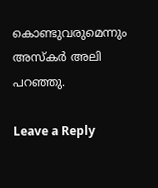കൊണ്ടുവരുമെന്നും അസ്കർ അലി പറഞ്ഞു.

Leave a Reply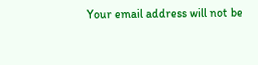Your email address will not be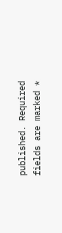published. Required fields are marked *